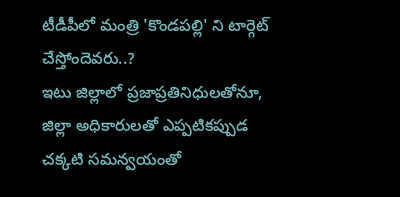టీడీపీలో మంత్రి 'కొండపల్లి' ని టార్గెట్ చేస్తోందెవరు..?
ఇటు జిల్లాలో ప్రజాప్రతినిధులతోనూ, జిల్లా అధికారులతో ఎప్పటికప్పుడ చక్కటి సమన్వయంతో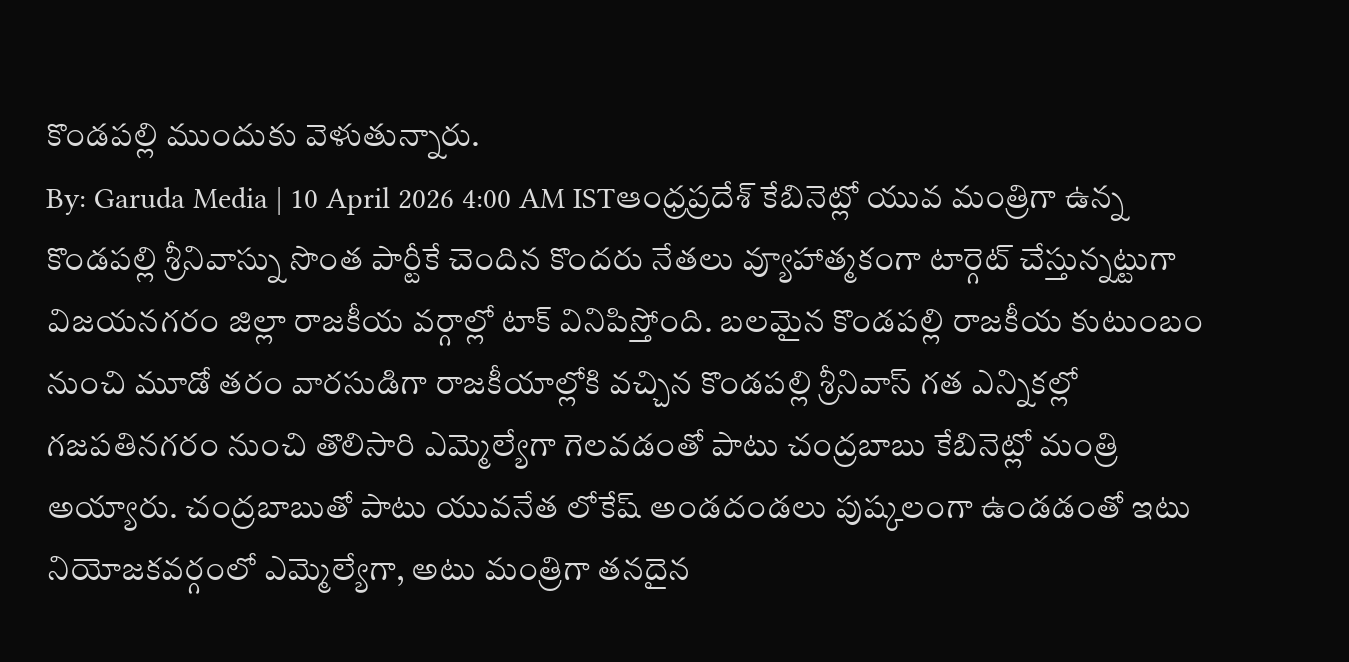కొండపల్లి ముందుకు వెళుతున్నారు.
By: Garuda Media | 10 April 2026 4:00 AM ISTఆంధ్రప్రదేశ్ కేబినెట్లో యువ మంత్రిగా ఉన్న కొండపల్లి శ్రీనివాస్ను సొంత పార్టీకే చెందిన కొందరు నేతలు వ్యూహాత్మకంగా టార్గెట్ చేస్తున్నట్టుగా విజయనగరం జిల్లా రాజకీయ వర్గాల్లో టాక్ వినిపిస్తోంది. బలమైన కొండపల్లి రాజకీయ కుటుంబం నుంచి మూడో తరం వారసుడిగా రాజకీయాల్లోకి వచ్చిన కొండపల్లి శ్రీనివాస్ గత ఎన్నికల్లో గజపతినగరం నుంచి తొలిసారి ఎమ్మెల్యేగా గెలవడంతో పాటు చంద్రబాబు కేబినెట్లో మంత్రి అయ్యారు. చంద్రబాబుతో పాటు యువనేత లోకేష్ అండదండలు పుష్కలంగా ఉండడంతో ఇటు నియోజకవర్గంలో ఎమ్మెల్యేగా, అటు మంత్రిగా తనదైన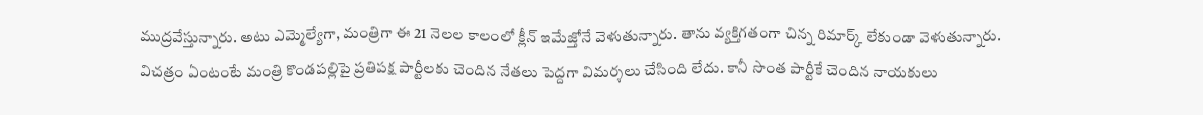ముద్రవేస్తున్నారు. అటు ఎమ్మెల్యేగా, మంత్రిగా ఈ 21 నెలల కాలంలో క్లీన్ ఇమేజ్తోనే వెళుతున్నారు. తాను వ్యక్తిగతంగా చిన్న రిమార్క్ లేకుండా వెళుతున్నారు.
విచత్రం ఏంటంటే మంత్రి కొండపల్లిపై ప్రతిపక్ష పార్టీలకు చెందిన నేతలు పెద్దగా విమర్శలు చేసింది లేదు. కానీ సొంత పార్టీకే చెందిన నాయకులు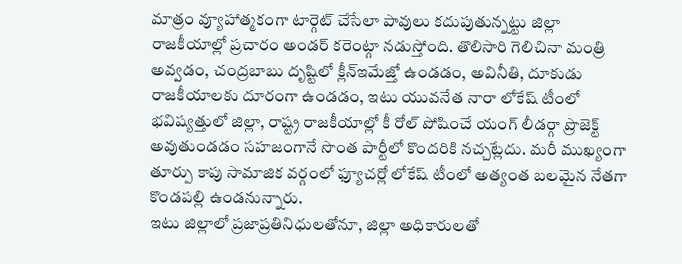మాత్రం వ్యూహాత్మకంగా టార్గెట్ చేసేలా పావులు కదుపుతున్నట్టు జిల్లా రాజకీయాల్లో ప్రచారం అండర్ కరెంట్గా నడుస్తోంది. తొలిసారి గెలిచినా మంత్రి అవ్వడం, చంద్రబాబు దృష్టిలో క్లీన్ఇమేజ్తో ఉండడం, అవినీతి, దూకుడు రాజకీయాలకు దూరంగా ఉండడం, ఇటు యువనేత నారా లోకేష్ టీంలో భవిష్యత్తులో జిల్లా, రాష్ట్ర రాజకీయాల్లో కీ రోల్ పోషించే యంగ్ లీడర్గా ప్రొజెక్ట్ అవుతుండడం సహజంగానే సొంత పార్టీలో కొందరికి నచ్చట్లేదు. మరీ ముఖ్యంగా తూర్పు కాపు సామాజిక వర్గంలో ఫ్యూచర్లో లోకేష్ టీంలో అత్యంత బలమైన నేతగా కొండపల్లి ఉండనున్నారు.
ఇటు జిల్లాలో ప్రజాప్రతినిధులతోనూ, జిల్లా అధికారులతో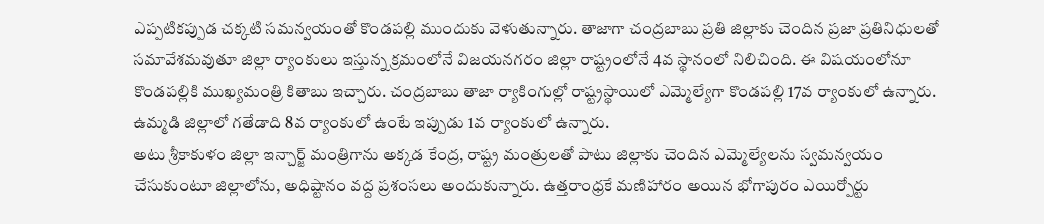ఎప్పటికప్పుడ చక్కటి సమన్వయంతో కొండపల్లి ముందుకు వెళుతున్నారు. తాజాగా చంద్రబాబు ప్రతి జిల్లాకు చెందిన ప్రజా ప్రతినిధులతో సమావేశమవుతూ జిల్లా ర్యాంకులు ఇస్తున్న క్రమంలోనే విజయనగరం జిల్లా రాష్ట్రంలోనే 4వ స్థానంలో నిలిచింది. ఈ విషయంలోనూ కొండపల్లికి ముఖ్యమంత్రి కితాబు ఇచ్చారు. చంద్రబాబు తాజా ర్యాకింగుల్లో రాష్ట్రస్థాయిలో ఎమ్మెల్యేగా కొండపల్లి 17వ ర్యాంకులో ఉన్నారు. ఉమ్మడి జిల్లాలో గతేడాది 8వ ర్యాంకులో ఉంటే ఇప్పుడు 1వ ర్యాంకులో ఉన్నారు.
అటు శ్రీకాకుళం జిల్లా ఇన్చార్జ్ మంత్రిగాను అక్కడ కేంద్ర, రాష్ట్ర మంత్రులతో పాటు జిల్లాకు చెందిన ఎమ్మెల్యేలను స్వమన్వయం చేసుకుంటూ జిల్లాలోను, అధిష్టానం వద్ద ప్రశంసలు అందుకున్నారు. ఉత్తరాంధ్రకే మణిహారం అయిన భోగాపురం ఎయిర్పోర్టు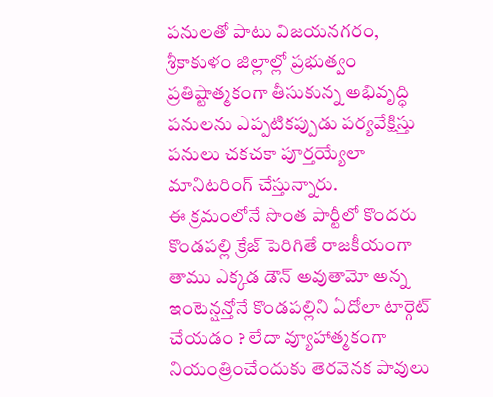పనులతో పాటు విజయనగరం, శ్రీకాకుళం జిల్లాల్లో ప్రభుత్వం ప్రతిష్టాత్మకంగా తీసుకున్న అభివృద్ధి పనులను ఎప్పటికప్పుడు పర్యవేక్షిస్తు పనులు చకచకా పూర్తయ్యేలా మానిటరింగ్ చేస్తున్నారు.
ఈ క్రమంలోనే సొంత పార్టీలో కొందరు కొండపల్లి క్రేజ్ పెరిగితే రాజకీయంగా తాము ఎక్కడ డౌన్ అవుతామో అన్న ఇంటెన్షన్తోనే కొండపల్లిని ఏదోలా టార్గెట్ చేయడం ? లేదా వ్యూహాత్మకంగా నియంత్రించేందుకు తెరవెనక పావులు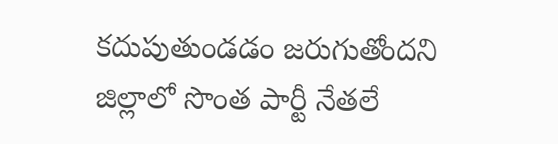కదుపుతుండడం జరుగుతోందని జిల్లాలో సొంత పార్టీ నేతలే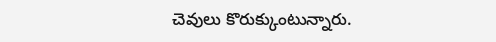చెవులు కొరుక్కుంటున్నారు.